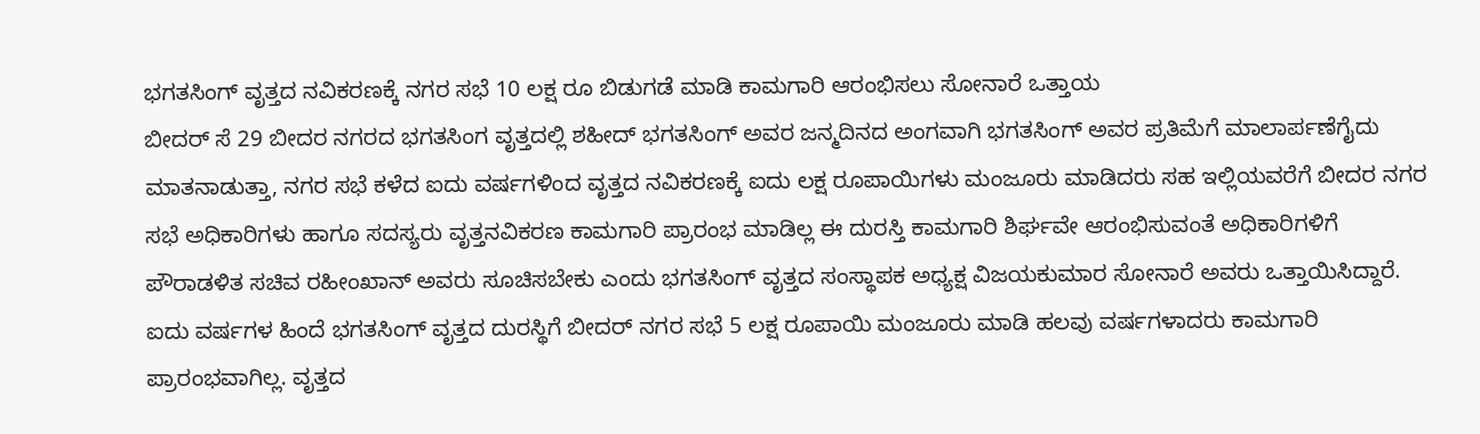ಭಗತಸಿಂಗ್ ವೃತ್ತದ ನವಿಕರಣಕ್ಕೆ ನಗರ ಸಭೆ 10 ಲಕ್ಷ ರೂ ಬಿಡುಗಡೆ ಮಾಡಿ ಕಾಮಗಾರಿ ಆರಂಭಿಸಲು ಸೋನಾರೆ ಒತ್ತಾಯ
ಬೀದರ್ ಸೆ 29 ಬೀದರ ನಗರದ ಭಗತಸಿಂಗ ವೃತ್ತದಲ್ಲಿ ಶಹೀದ್ ಭಗತಸಿಂಗ್ ಅವರ ಜನ್ಮದಿನದ ಅಂಗವಾಗಿ ಭಗತಸಿಂಗ್ ಅವರ ಪ್ರತಿಮೆಗೆ ಮಾಲಾರ್ಪಣೆಗೈದು ಮಾತನಾಡುತ್ತಾ, ನಗರ ಸಭೆ ಕಳೆದ ಐದು ವರ್ಷಗಳಿಂದ ವೃತ್ತದ ನವಿಕರಣಕ್ಕೆ ಐದು ಲಕ್ಷ ರೂಪಾಯಿಗಳು ಮಂಜೂರು ಮಾಡಿದರು ಸಹ ಇಲ್ಲಿಯವರೆಗೆ ಬೀದರ ನಗರ ಸಭೆ ಅಧಿಕಾರಿಗಳು ಹಾಗೂ ಸದಸ್ಯರು ವೃತ್ತನವಿಕರಣ ಕಾಮಗಾರಿ ಪ್ರಾರಂಭ ಮಾಡಿಲ್ಲ ಈ ದುರಸ್ತಿ ಕಾಮಗಾರಿ ಶಿರ್ಘವೇ ಆರಂಭಿಸುವಂತೆ ಅಧಿಕಾರಿಗಳಿಗೆ ಪೌರಾಡಳಿತ ಸಚಿವ ರಹೀಂಖಾನ್ ಅವರು ಸೂಚಿಸಬೇಕು ಎಂದು ಭಗತಸಿಂಗ್ ವೃತ್ತದ ಸಂಸ್ಥಾಪಕ ಅಧ್ಯಕ್ಷ ವಿಜಯಕುಮಾರ ಸೋನಾರೆ ಅವರು ಒತ್ತಾಯಿಸಿದ್ದಾರೆ.
ಐದು ವರ್ಷಗಳ ಹಿಂದೆ ಭಗತಸಿಂಗ್ ವೃತ್ತದ ದುರಸ್ಥಿಗೆ ಬೀದರ್ ನಗರ ಸಭೆ 5 ಲಕ್ಷ ರೂಪಾಯಿ ಮಂಜೂರು ಮಾಡಿ ಹಲವು ವರ್ಷಗಳಾದರು ಕಾಮಗಾರಿ ಪ್ರಾರಂಭವಾಗಿಲ್ಲ. ವೃತ್ತದ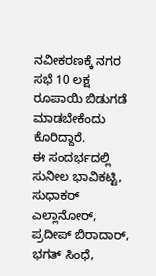ನವೀಕರಣಕ್ಕೆ ನಗರ ಸಭೆ 10 ಲಕ್ಷ ರೂಪಾಯಿ ಬಿಡುಗಡೆ ಮಾಡಬೇಕೆಂದು ಕೊರಿದ್ದಾರೆ.
ಈ ಸಂದರ್ಭದಲ್ಲಿ ಸುನೀಲ ಭಾವಿಕಟ್ಟಿ, ಸುಧಾಕರ್ ಎಲ್ಲಾನೋರ್, ಪ್ರದೀಪ್ ಬಿರಾದಾರ್, ಭಗತ್ ಸಿಂಧೆ,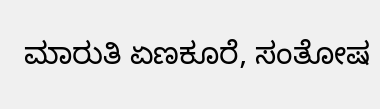ಮಾರುತಿ ಏಣಕೂರೆ, ಸಂತೋಷ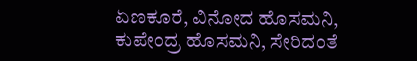ಏಣಕೂರೆ, ವಿನೋದ ಹೊಸಮನಿ, ಕುಪೇಂದ್ರ ಹೊಸಮನಿ, ಸೇರಿದಂತೆ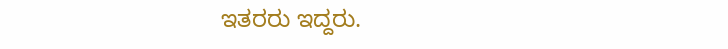ಇತರರು ಇದ್ದರು.